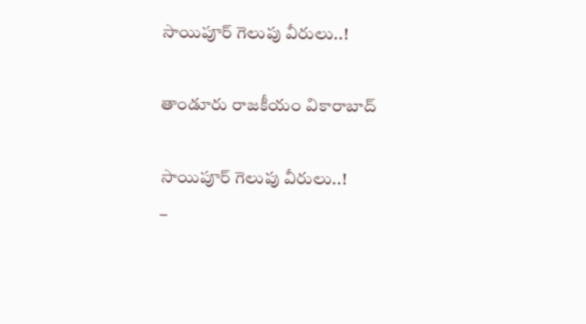సాయిపూర్ గెలుపు వీరులు..!

తాండూరు రాజకీయం వికారాబాద్

సాయిపూర్ గెలుపు వీరులు..!
–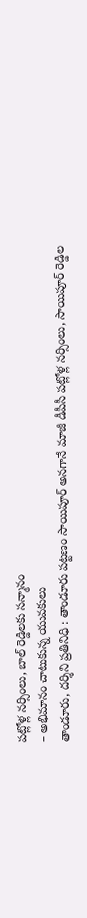పట్లోళ్ల నర్సింలు, బాల్ రెడ్డిలకు సన్మానం
– అభిమానం చాటుకున్న యువకులు
తాండూరు, దర్శిని ప్రతినిధి : తాండూరు పట్టణం సాయిపూర్ అనగానే మాజీ డీపీసీ పట్లోళ్ల నర్సింలు, సాయిపూర్ రెడ్డిల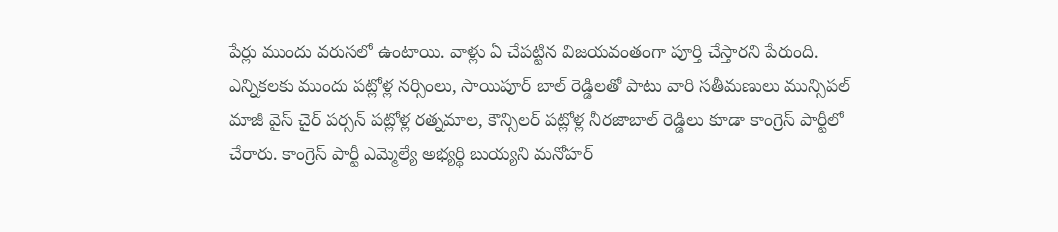పేర్లు ముందు వరుసలో ఉంటాయి. వాళ్లు ఏ చేపట్టిన విజయవంతంగా పూర్తి చేస్తారని పేరుంది. ఎన్నికలకు ముందు పట్లోళ్ల నర్సింలు, సాయిపూర్ బాల్ రెడ్డిలతో పాటు వారి సతీమణులు మున్సిపల్ మాజీ వైస్ చైర్ పర్సన్ పట్లోళ్ల రత్నమాల, కౌన్సిలర్ పట్లోళ్ల నీరజాబాల్ రెడ్డిలు కూడా కాంగ్రెస్ పార్టీలో చేరారు. కాంగ్రెస్ పార్టీ ఎమ్మెల్యే అభ్యర్థి బుయ్యని మనోహర్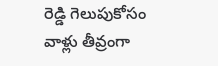రెడ్డి గెలుపుకోసం వాళ్లు తీవ్రంగా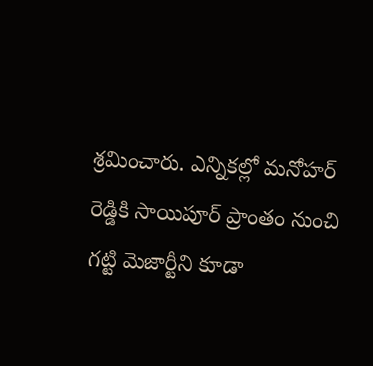శ్రమించారు. ఎన్నికల్లో మనోహర్ రెడ్డికి సాయిపూర్ ప్రాంతం నుంచి గట్టి మెజార్టీని కూడా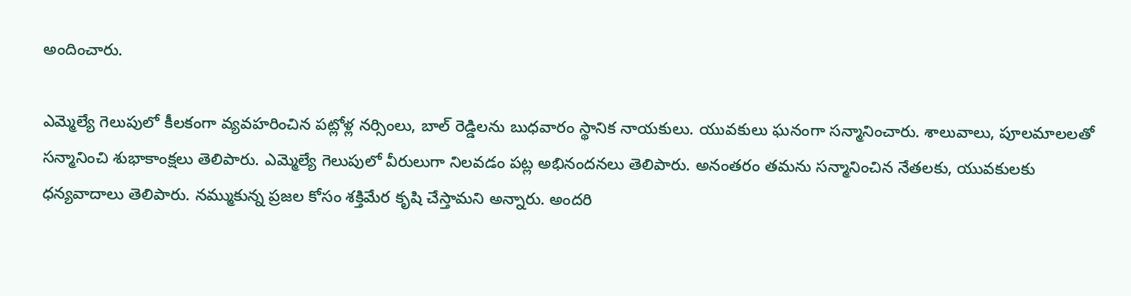అందించారు.

ఎమ్మెల్యే గెలుపులో కీలకంగా వ్యవహరించిన పట్లోళ్ల నర్సింలు, బాల్ రెడ్డిలను బుధవారం స్థానిక నాయకులు. యువకులు ఘనంగా సన్మానించారు. శాలువాలు, పూలమాలలతో సన్మానించి శుభాకాంక్షలు తెలిపారు. ఎమ్మెల్యే గెలుపులో వీరులుగా నిలవడం పట్ల అభినందనలు తెలిపారు. అనంతరం తమను సన్మానించిన నేతలకు, యువకులకు ధన్యవాదాలు తెలిపారు. నమ్ముకున్న ప్రజల కోసం శక్తిమేర కృషి చేస్తామని అన్నారు. అందరి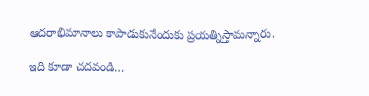ఆదరాభిమానాలు కాపాడుకునేందుకు ప్రయత్నిస్తామన్నారు.

ఇది కూడా చదవండి…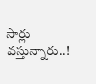సార్లు వస్తున్నారు..!